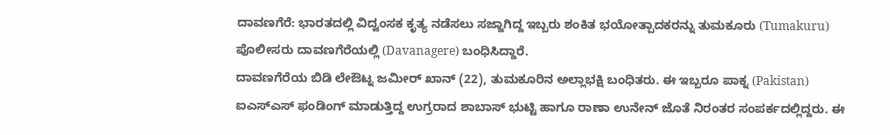ದಾವಣಗೆರೆ: ಭಾರತದಲ್ಲಿ ವಿದ್ವಂಸಕ ಕೃತ್ಯ ನಡೆಸಲು ಸಜ್ಜಾಗಿದ್ದ ಇಬ್ಬರು ಶಂಕಿತ ಭಯೋತ್ಪಾದಕರನ್ನು ತುಮಕೂರು (Tumakuru) ಪೊಲೀಸರು ದಾವಣಗೆರೆಯಲ್ಲಿ (Davanagere) ಬಂಧಿಸಿದ್ದಾರೆ.
ದಾವಣಗೆರೆಯ ಬಿಡಿ ಲೇಔಟ್ನ ಜಮೀರ್ ಖಾನ್ (22), ತುಮಕೂರಿನ ಅಲ್ಲಾಭಕ್ಷಿ ಬಂಧಿತರು. ಈ ಇಬ್ಬರೂ ಪಾಕ್ನ (Pakistan) ಐಎಸ್ಎಸ್ ಫಂಡಿಂಗ್ ಮಾಡುತ್ತಿದ್ದ ಉಗ್ರರಾದ ಶಾಬಾಸ್ ಭುಟ್ಟಿ ಹಾಗೂ ರಾಣಾ ಉನೇನ್ ಜೊತೆ ನಿರಂತರ ಸಂಪರ್ಕದಲ್ಲಿದ್ದರು. ಈ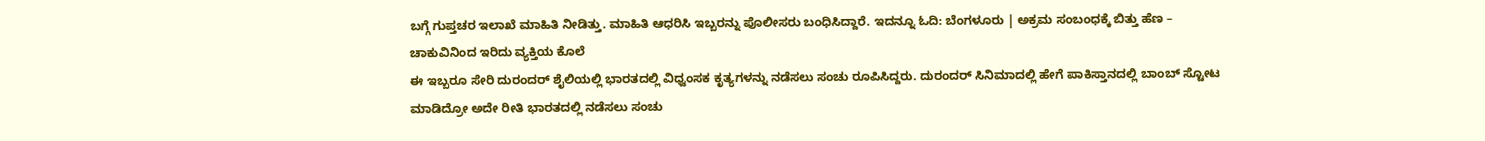ಬಗ್ಗೆ ಗುಪ್ತಚರ ಇಲಾಖೆ ಮಾಹಿತಿ ನೀಡಿತ್ತು. ಮಾಹಿತಿ ಆಧರಿಸಿ ಇಬ್ಬರನ್ನು ಪೊಲೀಸರು ಬಂಧಿಸಿದ್ದಾರೆ. ಇದನ್ನೂ ಓದಿ: ಬೆಂಗಳೂರು | ಅಕ್ರಮ ಸಂಬಂಧಕ್ಕೆ ಬಿತ್ತು ಹೆಣ – ಚಾಕುವಿನಿಂದ ಇರಿದು ವ್ಯಕ್ತಿಯ ಕೊಲೆ
ಈ ಇಬ್ಬರೂ ಸೇರಿ ದುರಂದರ್ ಶೈಲಿಯಲ್ಲಿ ಭಾರತದಲ್ಲಿ ವಿಧ್ವಂಸಕ ಕೃತ್ಯಗಳನ್ನು ನಡೆಸಲು ಸಂಚು ರೂಪಿಸಿದ್ದರು. ದುರಂದರ್ ಸಿನಿಮಾದಲ್ಲಿ ಹೇಗೆ ಪಾಕಿಸ್ತಾನದಲ್ಲಿ ಬಾಂಬ್ ಸ್ಟೋಟ ಮಾಡಿದ್ರೋ ಅದೇ ರೀತಿ ಭಾರತದಲ್ಲಿ ನಡೆಸಲು ಸಂಚು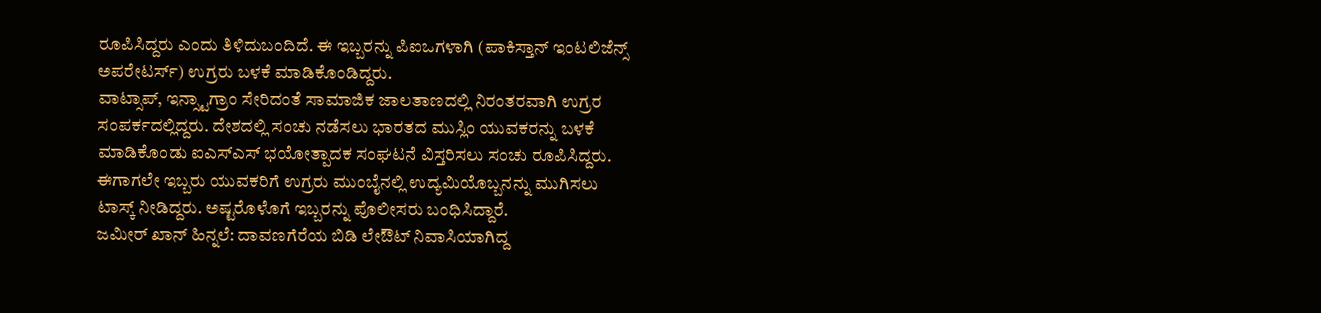ರೂಪಿಸಿದ್ದರು ಎಂದು ತಿಳಿದುಬಂದಿದೆ. ಈ ಇಬ್ಬರನ್ನು ಪಿಐಒಗಳಾಗಿ (ಪಾಕಿಸ್ತಾನ್ ಇಂಟಲಿಜೆನ್ಸ್ ಅಪರೇಟರ್ಸ್) ಉಗ್ರರು ಬಳಕೆ ಮಾಡಿಕೊಂಡಿದ್ದರು.
ವಾಟ್ಸಾಪ್, ಇನ್ಸ್ಟಾಗ್ರಾಂ ಸೇರಿದಂತೆ ಸಾಮಾಜಿಕ ಜಾಲತಾಣದಲ್ಲಿ ನಿರಂತರವಾಗಿ ಉಗ್ರರ ಸಂಪರ್ಕದಲ್ಲಿದ್ದರು. ದೇಶದಲ್ಲಿ ಸಂಚು ನಡೆಸಲು ಭಾರತದ ಮುಸ್ಲಿಂ ಯುವಕರನ್ನು ಬಳಕೆ ಮಾಡಿಕೊಂಡು ಐಎಸ್ಎಸ್ ಭಯೋತ್ಪಾದಕ ಸಂಘಟನೆ ವಿಸ್ತರಿಸಲು ಸಂಚು ರೂಪಿಸಿದ್ದರು. ಈಗಾಗಲೇ ಇಬ್ಬರು ಯುವಕರಿಗೆ ಉಗ್ರರು ಮುಂಬೈನಲ್ಲಿ ಉದ್ಯಮಿಯೊಬ್ಬನನ್ನು ಮುಗಿಸಲು ಟಾಸ್ಕ್ ನೀಡಿದ್ದರು. ಅಷ್ಟರೊಳೊಗೆ ಇಬ್ಬರನ್ನು ಪೊಲೀಸರು ಬಂಧಿಸಿದ್ದಾರೆ.
ಜಮೀರ್ ಖಾನ್ ಹಿನ್ನಲೆ: ದಾವಣಗೆರೆಯ ಬಿಡಿ ಲೇಔಟ್ ನಿವಾಸಿಯಾಗಿದ್ದ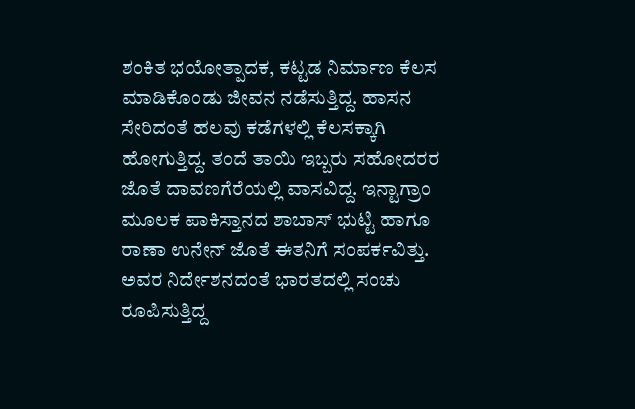ಶಂಕಿತ ಭಯೋತ್ಪಾದಕ, ಕಟ್ಟಡ ನಿರ್ಮಾಣ ಕೆಲಸ ಮಾಡಿಕೊಂಡು ಜೀವನ ನಡೆಸುತ್ತಿದ್ದ. ಹಾಸನ ಸೇರಿದಂತೆ ಹಲವು ಕಡೆಗಳಲ್ಲಿ ಕೆಲಸಕ್ಕಾಗಿ ಹೋಗುತ್ತಿದ್ದ. ತಂದೆ ತಾಯಿ ಇಬ್ಬರು ಸಹೋದರರ ಜೊತೆ ದಾವಣಗೆರೆಯಲ್ಲಿ ವಾಸವಿದ್ದ. ಇನ್ಟಾಗ್ರಾಂ ಮೂಲಕ ಪಾಕಿಸ್ತಾನದ ಶಾಬಾಸ್ ಭುಟ್ಟಿ ಹಾಗೂ ರಾಣಾ ಉನೇನ್ ಜೊತೆ ಈತನಿಗೆ ಸಂಪರ್ಕವಿತ್ತು. ಅವರ ನಿರ್ದೇಶನದಂತೆ ಭಾರತದಲ್ಲಿ ಸಂಚು ರೂಪಿಸುತ್ತಿದ್ದ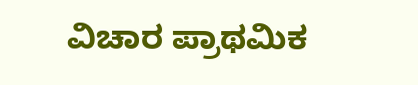ವಿಚಾರ ಪ್ರಾಥಮಿಕ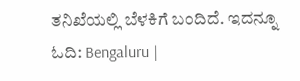ತನಿಖೆಯಲ್ಲಿ ಬೆಳಕಿಗೆ ಬಂದಿದೆ. ಇದನ್ನೂ ಓದಿ: Bengaluru |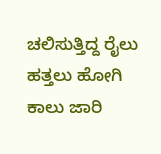ಚಲಿಸುತ್ತಿದ್ದ ರೈಲು ಹತ್ತಲು ಹೋಗಿ ಕಾಲು ಜಾರಿ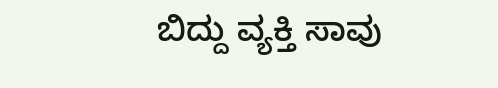ಬಿದ್ದು ವ್ಯಕ್ತಿ ಸಾವು